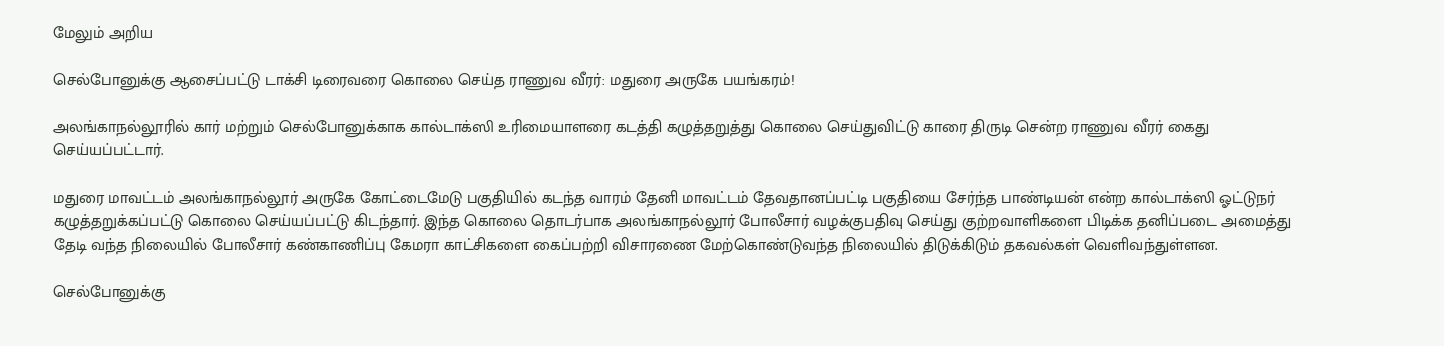மேலும் அறிய

செல்போனுக்கு ஆசைப்பட்டு டாக்சி டிரைவரை கொலை செய்த ராணுவ வீரர்: மதுரை அருகே பயங்கரம்!

அலங்காநல்லூரில் கார் மற்றும் செல்போனுக்காக கால்டாக்ஸி உரிமையாளரை கடத்தி கழுத்தறுத்து கொலை செய்துவிட்டு காரை திருடி சென்ற ராணுவ வீரர் கைது செய்யப்பட்டார்.

மதுரை மாவட்டம் அலங்காநல்லூர் அருகே கோட்டைமேடு பகுதியில் கடந்த வாரம் தேனி மாவட்டம் தேவதானப்பட்டி பகுதியை சேர்ந்த பாண்டியன் என்ற கால்டாக்ஸி ஓட்டுநர் கழுத்தறுக்கப்பட்டு கொலை செய்யப்பட்டு கிடந்தார். இந்த கொலை தொடர்பாக அலங்காநல்லூர் போலீசார் வழக்குபதிவு செய்து குற்றவாளிகளை பிடிக்க தனிப்படை அமைத்து தேடி வந்த நிலையில் போலீசார் கண்காணிப்பு கேமரா காட்சிகளை கைப்பற்றி விசாரணை மேற்கொண்டுவந்த நிலையில் திடுக்கிடும் தகவல்கள் வெளிவந்துள்ளன.

செல்போனுக்கு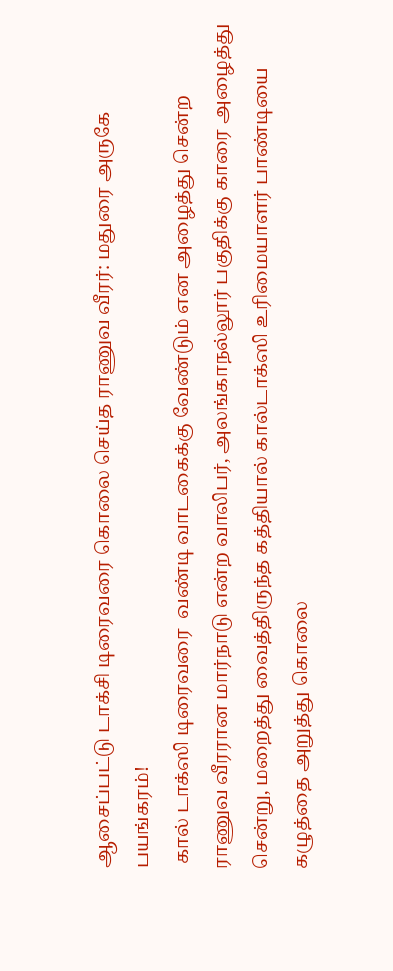ஆசைப்பட்டு டாக்சி டிரைவரை கொலை செய்த ராணுவ வீரர்: மதுரை அருகே பயங்கரம்!
 கால் டாக்ஸி டிரைவரை  வண்டி வாடகைக்கு வேண்டும் என அழைத்து சென்ற  ராணுவ வீரரான மார்நாடு என்ற வாலிபர், அலங்காநல்லூர் பகுதிக்கு காரை அழைத்து சென்று, மறைத்து வைத்திருந்த கத்தியால் கால்டாக்ஸி உரிமையாளர் பாண்டியை கழுத்தை அறுத்து கொலை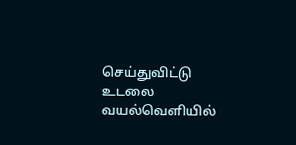செய்துவிட்டு உடலை வயல்வெளியில்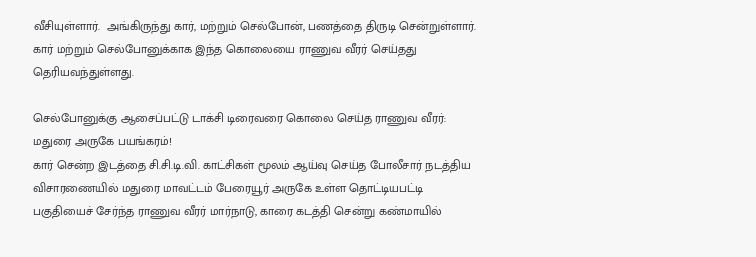வீசியுள்ளார்.  அங்கிருந்து கார், மற்றும் செல்போன், பணத்தை திருடி சென்றுள்ளார். கார் மற்றும் செல்போனுக்காக இந்த கொலையை ராணுவ வீரர் செய்தது தெரியவந்துள்ளது.

செல்போனுக்கு ஆசைப்பட்டு டாக்சி டிரைவரை கொலை செய்த ராணுவ வீரர்: மதுரை அருகே பயங்கரம்!
கார் சென்ற இடத்தை சி.சி.டி.வி. காட்சிகள் மூலம் ஆய்வு செய்த போலீசார் நடத்திய விசாரணையில் மதுரை மாவட்டம் பேரையூர் அருகே உள்ள தொட்டியபட்டி பகுதியைச் சேர்ந்த ராணுவ வீரர் மார்நாடு, காரை கடத்தி சென்று கண்மாயில்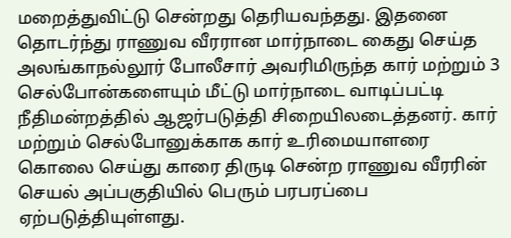மறைத்துவிட்டு சென்றது தெரியவந்தது. இதனை தொடர்ந்து ராணுவ வீரரான மார்நாடை கைது செய்த அலங்காநல்லூர் போலீசார் அவரிமிருந்த கார் மற்றும் 3 செல்போன்களையும் மீட்டு மார்நாடை வாடிப்பட்டி நீதிமன்றத்தில் ஆஜர்படுத்தி சிறையிலடைத்தனர். கார் மற்றும் செல்போனுக்காக கார் உரிமையாளரை கொலை செய்து காரை திருடி சென்ற ராணுவ வீரரின் செயல் அப்பகுதியில் பெரும் பரபரப்பை ஏற்படுத்தியுள்ளது.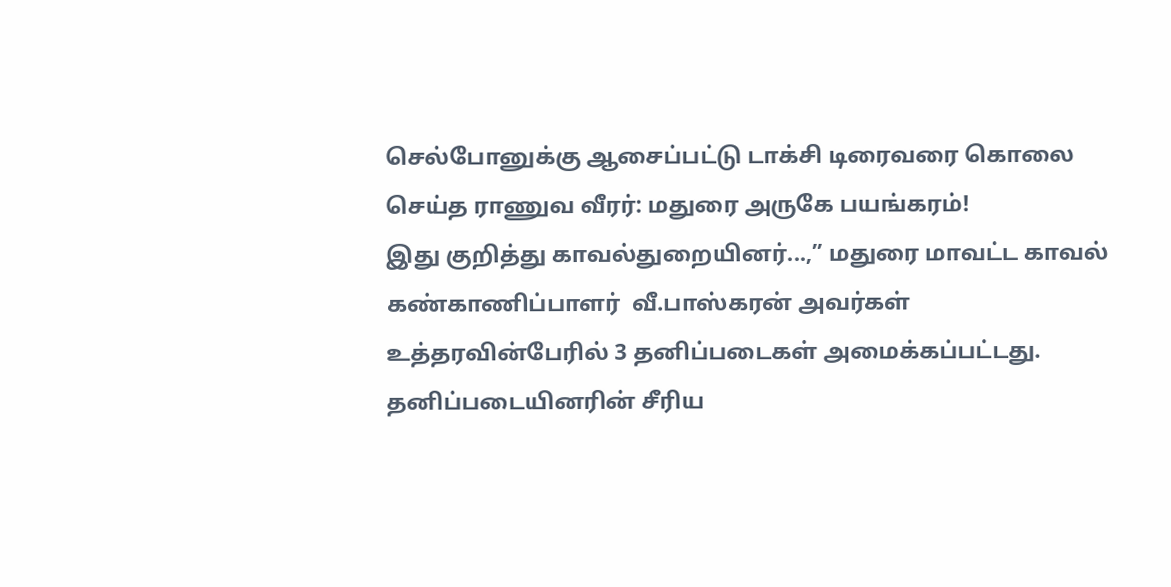செல்போனுக்கு ஆசைப்பட்டு டாக்சி டிரைவரை கொலை செய்த ராணுவ வீரர்: மதுரை அருகே பயங்கரம்!
இது குறித்து காவல்துறையினர்...,” மதுரை மாவட்ட காவல் கண்காணிப்பாளர்  வீ.பாஸ்கரன் அவர்கள் உத்தரவின்பேரில் 3 தனிப்படைகள் அமைக்கப்பட்டது. தனிப்படையினரின் சீரிய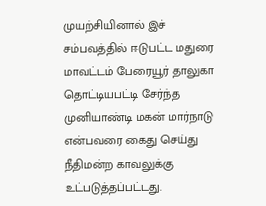முயற்சியினால் இச் சம்பவத்தில் ஈடுபட்ட மதுரை மாவட்டம் பேரையூர் தாலுகா தொட்டியபட்டி சேர்ந்த முனியாண்டி மகன் மார்நாடு என்பவரை கைது செய்து நீதிமன்ற காவலுக்கு உட்படுத்தப்பட்டது.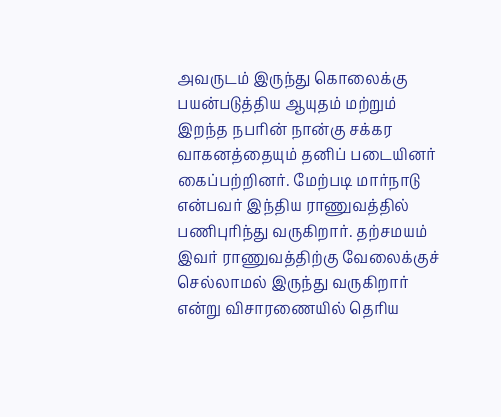அவருடம் இருந்து கொலைக்கு பயன்படுத்திய ஆயுதம் மற்றும் இறந்த நபரின் நான்கு சக்கர வாகனத்தையும் தனிப் படையினர் கைப்பற்றினர். மேற்படி மார்நாடு என்பவர் இந்திய ராணுவத்தில் பணிபுரிந்து வருகிறார். தற்சமயம் இவர் ராணுவத்திற்கு வேலைக்குச் செல்லாமல் இருந்து வருகிறார் என்று விசாரணையில் தெரிய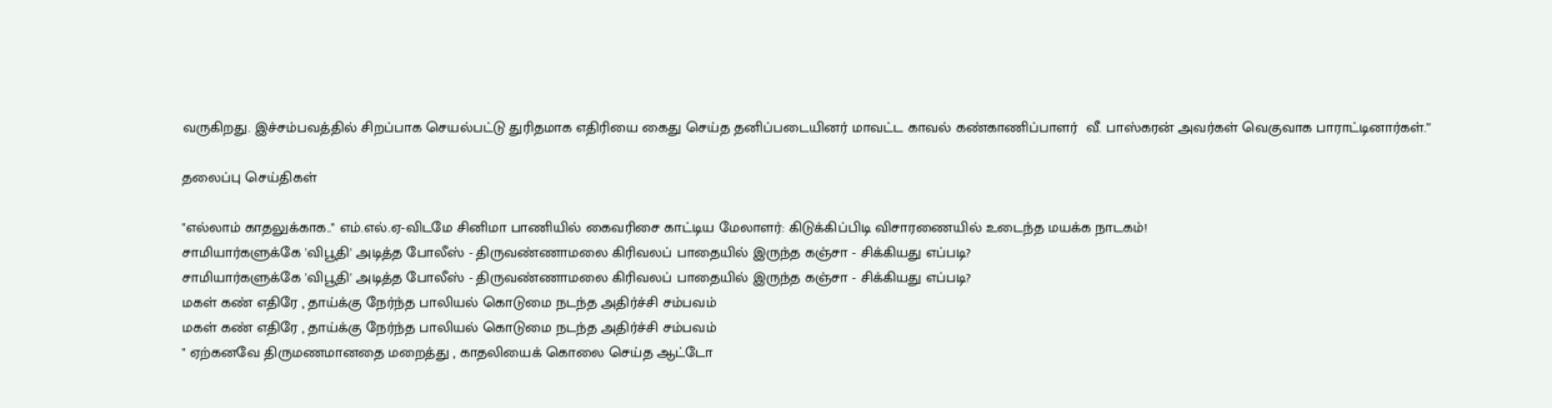வருகிறது. இச்சம்பவத்தில் சிறப்பாக செயல்பட்டு துரிதமாக எதிரியை கைது செய்த தனிப்படையினர் மாவட்ட காவல் கண்காணிப்பாளர்  வீ. பாஸ்கரன் அவர்கள் வெகுவாக பாராட்டினார்கள்.”

தலைப்பு செய்திகள்

"எல்லாம் காதலுக்காக.." எம்.எல்.ஏ-விடமே சினிமா பாணியில் கைவரிசை காட்டிய மேலாளர்: கிடுக்கிப்பிடி விசாரணையில் உடைந்த மயக்க நாடகம்!
சாமியார்களுக்கே 'விபூதி' அடித்த போலீஸ் - திருவண்ணாமலை கிரிவலப் பாதையில் இருந்த கஞ்சா - சிக்கியது எப்படி?
சாமியார்களுக்கே 'விபூதி' அடித்த போலீஸ் - திருவண்ணாமலை கிரிவலப் பாதையில் இருந்த கஞ்சா - சிக்கியது எப்படி?
மகள் கண் எதிரே , தாய்க்கு நேர்ந்த பாலியல் கொடுமை நடந்த அதிர்ச்சி சம்பவம்
மகள் கண் எதிரே , தாய்க்கு நேர்ந்த பாலியல் கொடுமை நடந்த அதிர்ச்சி சம்பவம்
" ஏற்கனவே திருமணமானதை மறைத்து , காதலியைக் கொலை செய்த ஆட்டோ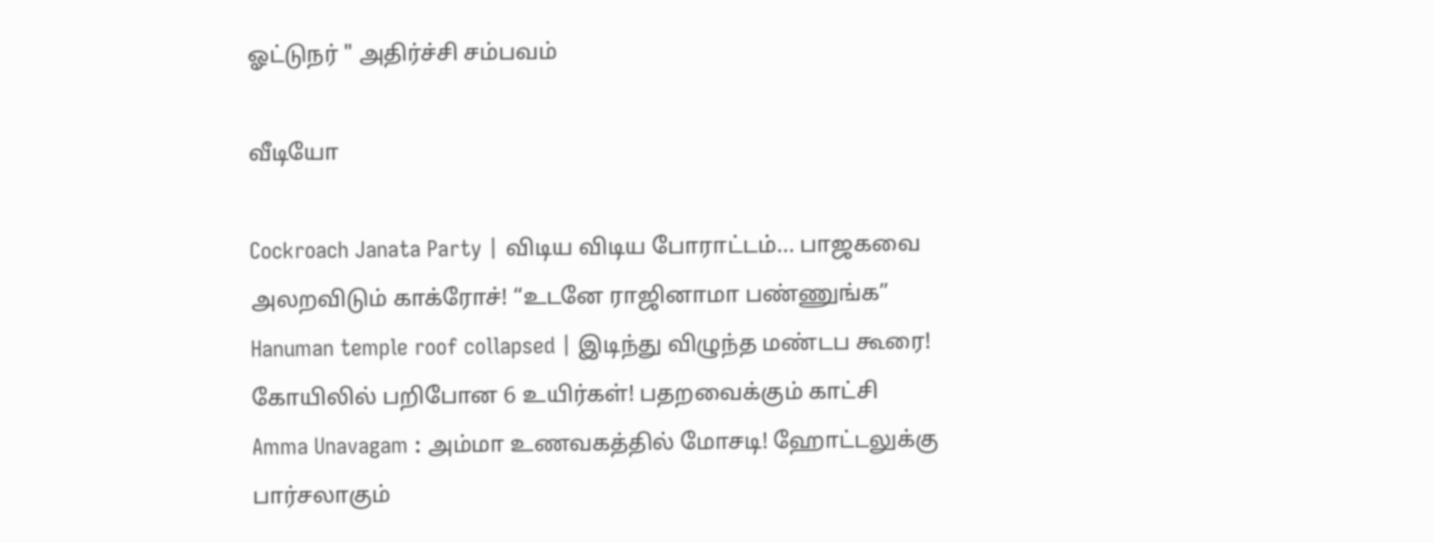ஓட்டுநர் " அதிர்ச்சி சம்பவம்

வீடியோ

Cockroach Janata Party | விடிய விடிய போராட்டம்... பாஜகவை அலறவிடும் காக்ரோச்! “உடனே ராஜினாமா பண்ணுங்க”
Hanuman temple roof collapsed | இடிந்து விழுந்த மண்டப கூரை! கோயிலில் பறிபோன 6 உயிர்கள்! பதறவைக்கும் காட்சி
Amma Unavagam : அம்மா உணவகத்தில் மோசடி! ஹோட்டலுக்கு பார்சலாகும்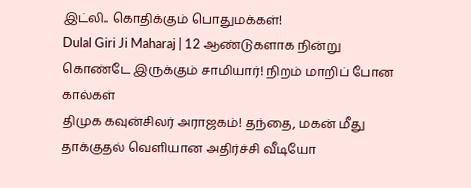இட்லி.. கொதிக்கும் பொதுமக்கள்!
Dulal Giri Ji Maharaj | 12 ஆண்டுகளாக நின்று கொண்டே இருக்கும் சாமியார்! நிறம் மாறிப் போன கால்கள்
திமுக கவுன்சிலர் அராஜகம்! தந்தை, மகன் மீது தாக்குதல் வெளியான அதிர்ச்சி வீடியோ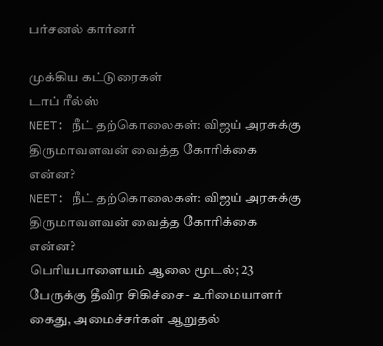பர்சனல் கார்னர்

முக்கிய கட்டுரைகள்
டாப் ரீல்ஸ்
NEET: நீட் தற்கொலைகள்: விஜய் அரசுக்கு திருமாவளவன் வைத்த கோரிக்கை என்ன?
NEET: நீட் தற்கொலைகள்: விஜய் அரசுக்கு திருமாவளவன் வைத்த கோரிக்கை என்ன?
பெரியபாளையம் ஆலை மூடல்; 23 பேருக்கு தீவிர சிகிச்சை- உரிமையாளர் கைது, அமைச்சர்கள் ஆறுதல்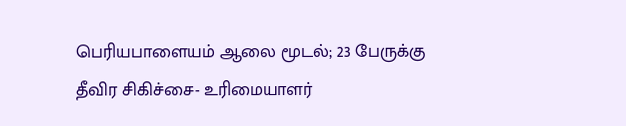பெரியபாளையம் ஆலை மூடல்; 23 பேருக்கு தீவிர சிகிச்சை- உரிமையாளர்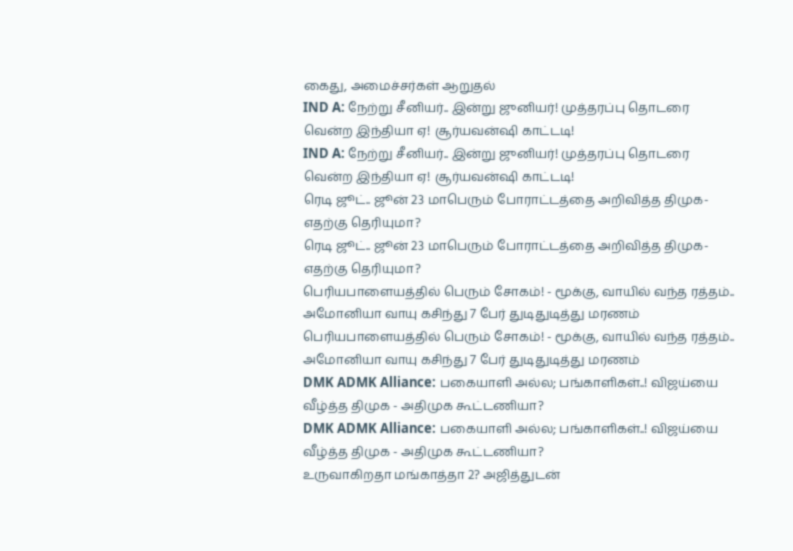கைது, அமைச்சர்கள் ஆறுதல்
IND A: நேற்று சீனியர்.. இன்று ஜுனியர்! முத்தரப்பு தொடரை வென்ற இந்தியா ஏ! சூர்யவன்ஷி காட்டடி!
IND A: நேற்று சீனியர்.. இன்று ஜுனியர்! முத்தரப்பு தொடரை வென்ற இந்தியா ஏ! சூர்யவன்ஷி காட்டடி!
ரெடி ஜூட்.. ஜூன் 23 மாபெரும் போராட்டத்தை அறிவித்த திமுக- எதற்கு தெரியுமா?
ரெடி ஜூட்.. ஜூன் 23 மாபெரும் போராட்டத்தை அறிவித்த திமுக- எதற்கு தெரியுமா?
பெரியபாளையத்தில் பெரும் சோகம்! - மூக்கு, வாயில் வந்த ரத்தம்.. அமோனியா வாயு கசிந்து 7 பேர் துடிதுடித்து மரணம்
பெரியபாளையத்தில் பெரும் சோகம்! - மூக்கு, வாயில் வந்த ரத்தம்.. அமோனியா வாயு கசிந்து 7 பேர் துடிதுடித்து மரணம்
DMK ADMK Alliance: பகையாளி அல்ல; பங்காளிகள்..! விஜய்யை வீழ்த்த திமுக - அதிமுக கூட்டணியா?
DMK ADMK Alliance: பகையாளி அல்ல; பங்காளிகள்..! விஜய்யை வீழ்த்த திமுக - அதிமுக கூட்டணியா?
உருவாகிறதா மங்காத்தா 2? அஜித்துடன்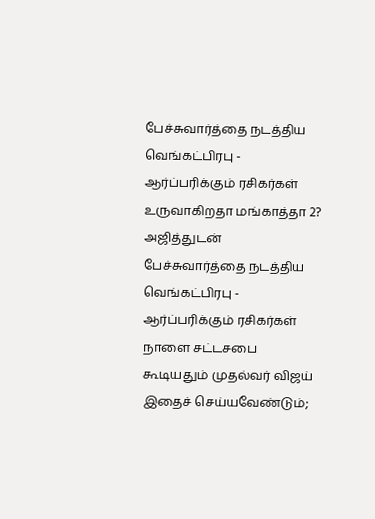பேச்சுவார்த்தை நடத்திய வெங்கட்பிரபு - ஆர்ப்பரிக்கும் ரசிகர்கள்
உருவாகிறதா மங்காத்தா 2? அஜித்துடன் பேச்சுவார்த்தை நடத்திய வெங்கட்பிரபு - ஆர்ப்பரிக்கும் ரசிகர்கள்
நாளை சட்டசபை கூடியதும் முதல்வர் விஜய் இதைச் செய்யவேண்டும்;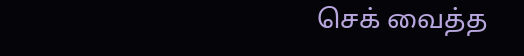செக் வைத்த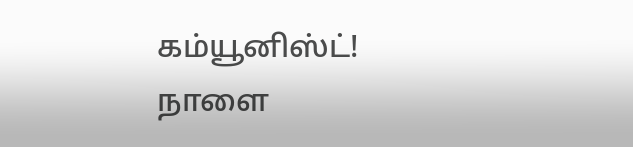கம்யூனிஸ்ட்!
நாளை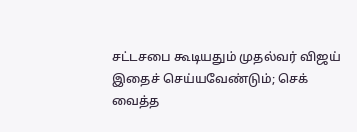சட்டசபை கூடியதும் முதல்வர் விஜய் இதைச் செய்யவேண்டும்; செக் வைத்த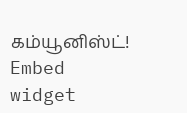கம்யூனிஸ்ட்!
Embed widget